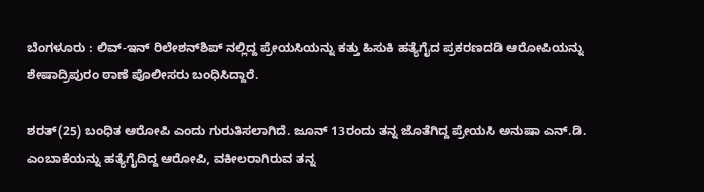ಬೆಂಗಳೂರು : ಲಿವ್-ಇನ್ ರಿಲೇಶನ್‍ಶಿಪ್ ನಲ್ಲಿದ್ದ ಪ್ರೇಯಸಿಯನ್ನು ಕತ್ತು ಹಿಸುಕಿ ಹತ್ಯೆಗೈದ ಪ್ರಕರಣದಡಿ ಆರೋಪಿಯನ್ನು ಶೇಷಾದ್ರಿಪುರಂ ಠಾಣೆ ಪೊಲೀಸರು ಬಂಧಿಸಿದ್ದಾರೆ.

ಶರತ್(25) ಬಂಧಿತ ಆರೋಪಿ ಎಂದು ಗುರುತಿಸಲಾಗಿದೆ. ಜೂನ್ 13ರಂದು ತನ್ನ ಜೊತೆಗಿದ್ದ ಪ್ರೇಯಸಿ ಅನುಷಾ ಎನ್.ಡಿ. ಎಂಬಾಕೆಯನ್ನು ಹತ್ಯೆಗೈದಿದ್ದ ಆರೋಪಿ, ವಕೀಲರಾಗಿರುವ ತನ್ನ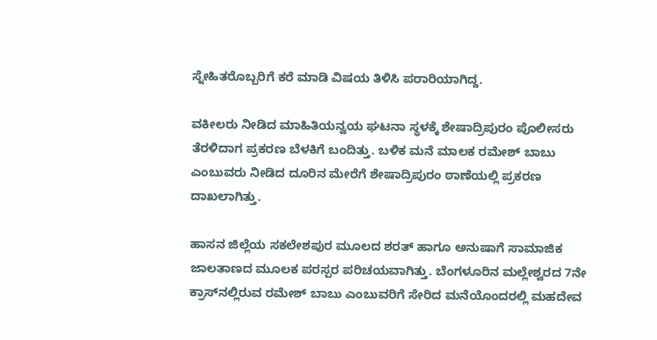ಸ್ನೇಹಿತರೊಬ್ಬರಿಗೆ ಕರೆ ಮಾಡಿ ವಿಷಯ ತಿಳಿಸಿ ಪರಾರಿಯಾಗಿದ್ದ.

ವಕೀಲರು ನೀಡಿದ ಮಾಹಿತಿಯನ್ವಯ ಘಟನಾ ಸ್ಥಳಕ್ಕೆ ಶೇಷಾದ್ರಿಪುರಂ ಪೊಲೀಸರು ತೆರಳಿದಾಗ ಪ್ರಕರಣ ಬೆಳಕಿಗೆ ಬಂದಿತ್ತು. ಬಳಿಕ ಮನೆ ಮಾಲಕ ರಮೇಶ್ ಬಾಬು ಎಂಬುವರು ನೀಡಿದ ದೂರಿನ ಮೇರೆಗೆ ಶೇಷಾದ್ರಿಪುರಂ ಠಾಣೆಯಲ್ಲಿ ಪ್ರಕರಣ ದಾಖಲಾಗಿತ್ತು.

ಹಾಸನ ಜಿಲ್ಲೆಯ ಸಕಲೇಶಪುರ ಮೂಲದ ಶರತ್ ಹಾಗೂ ಅನುಷಾಗೆ ಸಾಮಾಜಿಕ ಜಾಲತಾಣದ ಮೂಲಕ ಪರಸ್ಪರ ಪರಿಚಯವಾಗಿತ್ತು. ಬೆಂಗಳೂರಿನ ಮಲ್ಲೇಶ್ವರದ 7ನೇ ಕ್ರಾಸ್‍ನಲ್ಲಿರುವ ರಮೇಶ್ ಬಾಬು ಎಂಬುವರಿಗೆ ಸೇರಿದ ಮನೆಯೊಂದರಲ್ಲಿ ಮಹದೇವ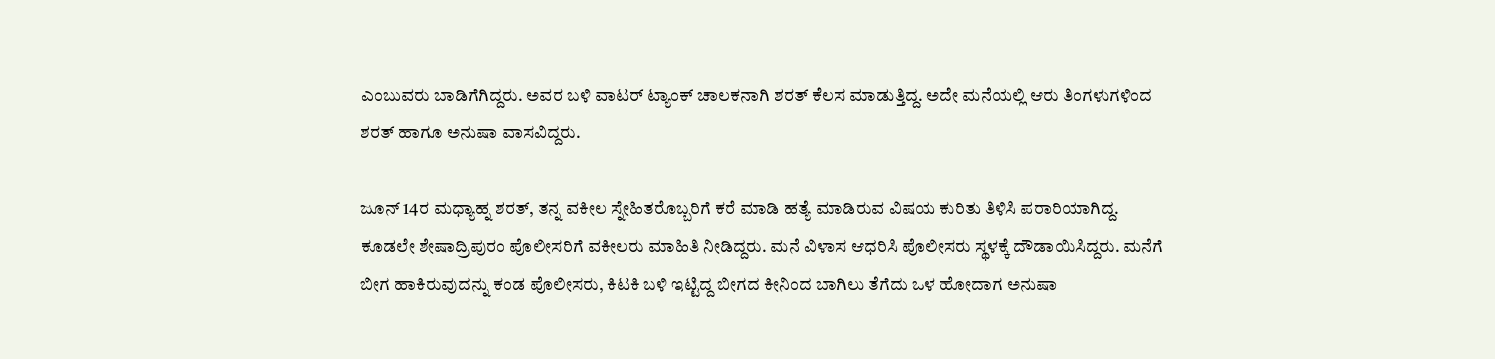ಎಂಬುವರು ಬಾಡಿಗೆಗಿದ್ದರು. ಅವರ ಬಳಿ ವಾಟರ್ ಟ್ಯಾಂಕ್ ಚಾಲಕನಾಗಿ ಶರತ್ ಕೆಲಸ ಮಾಡುತ್ತಿದ್ದ. ಅದೇ ಮನೆಯಲ್ಲಿ ಆರು ತಿಂಗಳುಗಳಿಂದ ಶರತ್ ಹಾಗೂ ಅನುಷಾ ವಾಸವಿದ್ದರು.

ಜೂನ್ 14ರ ಮಧ್ಯಾಹ್ನ ಶರತ್, ತನ್ನ ವಕೀಲ ಸ್ನೇಹಿತರೊಬ್ಬರಿಗೆ ಕರೆ ಮಾಡಿ ಹತ್ಯೆ ಮಾಡಿರುವ ವಿಷಯ ಕುರಿತು ತಿಳಿಸಿ ಪರಾರಿಯಾಗಿದ್ದ. ಕೂಡಲೇ ಶೇಷಾದ್ರಿಪುರಂ ಪೊಲೀಸರಿಗೆ ವಕೀಲರು ಮಾಹಿತಿ ನೀಡಿದ್ದರು. ಮನೆ ವಿಳಾಸ ಆಧರಿಸಿ ಪೊಲೀಸರು ಸ್ಥಳಕ್ಕೆ ದೌಡಾಯಿಸಿದ್ದರು. ಮನೆಗೆ ಬೀಗ ಹಾಕಿರುವುದನ್ನು ಕಂಡ ಪೊಲೀಸರು, ಕಿಟಕಿ ಬಳಿ ಇಟ್ಟಿದ್ದ ಬೀಗದ ಕೀನಿಂದ ಬಾಗಿಲು ತೆಗೆದು ಒಳ ಹೋದಾಗ ಅನುಷಾ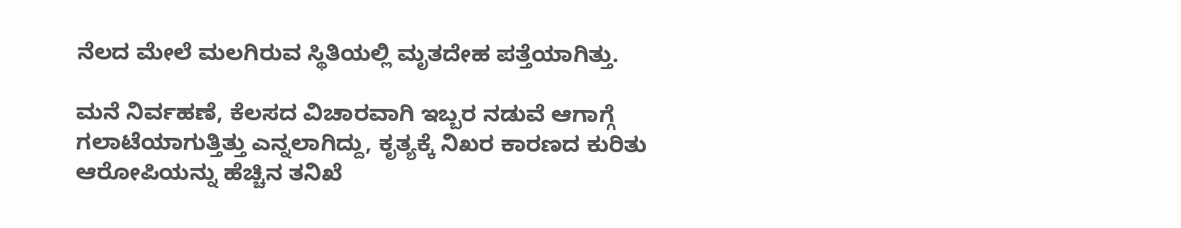ನೆಲದ ಮೇಲೆ ಮಲಗಿರುವ ಸ್ಥಿತಿಯಲ್ಲಿ ಮೃತದೇಹ ಪತ್ತೆಯಾಗಿತ್ತು.

ಮನೆ ನಿರ್ವಹಣೆ, ಕೆಲಸದ ವಿಚಾರವಾಗಿ ಇಬ್ಬರ ನಡುವೆ ಆಗಾಗ್ಗೆ ಗಲಾಟೆಯಾಗುತ್ತಿತ್ತು ಎನ್ನಲಾಗಿದ್ದು, ಕೃತ್ಯಕ್ಕೆ ನಿಖರ ಕಾರಣದ ಕುರಿತು ಆರೋಪಿಯನ್ನು ಹೆಚ್ಚಿನ ತನಿಖೆ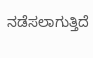ನಡೆಸಲಾಗುತ್ತಿದೆ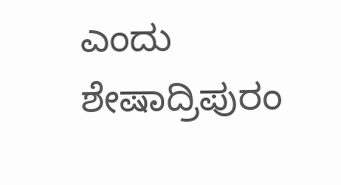ಎಂದು ಶೇಷಾದ್ರಿಪುರಂ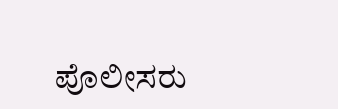ಪೊಲೀಸರು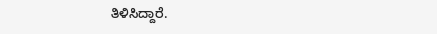ತಿಳಿಸಿದ್ದಾರೆ.